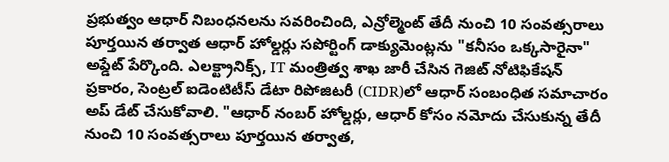ప్రభుత్వం ఆధార్ నిబంధనలను సవరించింది, ఎన్రోల్మెంట్ తేదీ నుంచి 10 సంవత్సరాలు పూర్తయిన తర్వాత ఆధార్ హోల్డర్లు సపోర్టింగ్ డాక్యుమెంట్లను "కనీసం ఒక్కసారైనా" అప్డేట్ పేర్కొంది. ఎలక్ట్రానిక్స్, IT మంత్రిత్వ శాఖ జారీ చేసిన గెజిట్ నోటిఫికేషన్ ప్రకారం, సెంట్రల్ ఐడెంటిటీస్ డేటా రిపోజిటరీ (CIDR)లో ఆధార్ సంబంధిత సమాచారం అప్ డేట్ చేసుకోవాలి. "ఆధార్ నంబర్ హోల్డర్లు, ఆధార్ కోసం నమోదు చేసుకున్న తేదీ నుంచి 10 సంవత్సరాలు పూర్తయిన తర్వాత,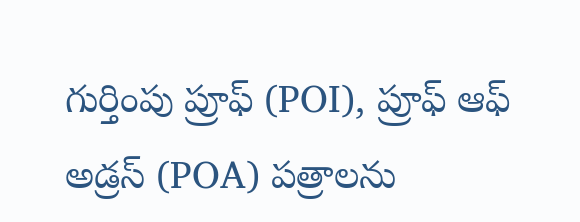గుర్తింపు ప్రూఫ్ (POI), ప్రూఫ్ ఆఫ్ అడ్రస్ (POA) పత్రాలను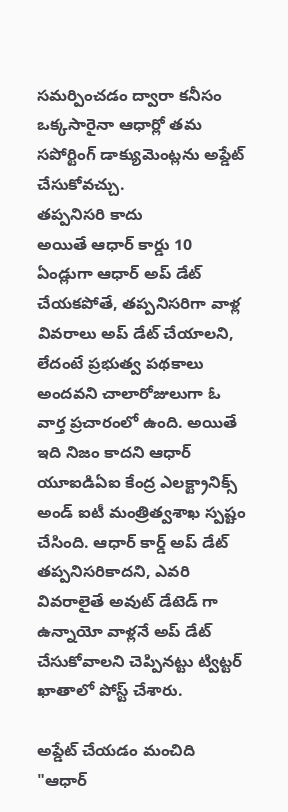సమర్పించడం ద్వారా కనీసం ఒక్కసారైనా ఆధార్లో తమ సపోర్టింగ్ డాక్యుమెంట్లను అప్డేట్ చేసుకోవచ్చు.
తప్పనిసరి కాదు
అయితే ఆధార్ కార్డు 10 ఏండ్లుగా ఆధార్ అప్ డేట్ చేయకపోతే, తప్పనిసరిగా వాళ్ల వివరాలు అప్ డేట్ చేయాలని, లేదంటే ప్రభుత్వ పథకాలు అందవని చాలారోజులుగా ఓ వార్త ప్రచారంలో ఉంది. అయితే ఇది నిజం కాదని ఆధార్ యూఐడిఏఐ కేంద్ర ఎలక్ట్రానిక్స్ అండ్ ఐటీ మంత్రిత్వశాఖ స్పష్టం చేసింది. ఆధార్ కార్డ్ అప్ డేట్ తప్పనిసరికాదని, ఎవరి వివరాలైతే అవుట్ డేటెడ్ గా ఉన్నాయో వాళ్లనే అప్ డేట్ చేసుకోవాలని చెప్పినట్టు ట్విట్టర్ ఖాతాలో పోస్ట్ చేశారు.

అప్డేట్ చేయడం మంచిది
"ఆధార్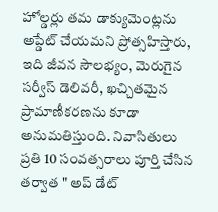హోల్డర్లు తమ డాక్యుమెంట్లను అప్డేట్ చేయమని ప్రోత్సహిస్తారు, ఇది జీవన సౌలభ్యం, మెరుగైన సర్వీస్ డెలివరీ, ఖచ్చితమైన ప్రామాణీకరణను కూడా అనుమతిస్తుంది. నివాసితులు ప్రతి 10 సంవత్సరాలు పూర్తి చేసిన తర్వాత " అప్ డేట్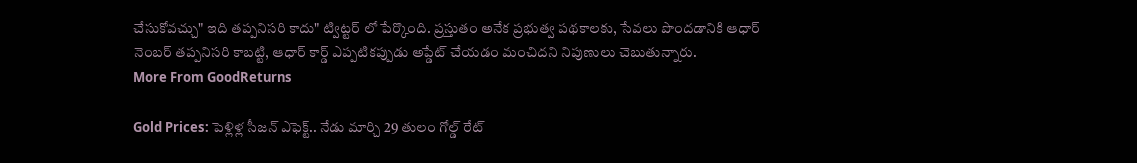చేసుకోవచ్చు" ఇది తప్పనిసరి కాదు" ట్విట్టర్ లో పేర్కొంది. ప్రస్తుతం అనేక ప్రభుత్వ పథకాలకు, సేవలు పొందడానికి ఆధార్ నెంబర్ తప్పనిసరి కాబట్టి, ఆధార్ కార్డ్ ఎప్పటికప్పుడు అప్డేట్ చేయడం మంచిదని నిపుణులు చెబుతున్నారు.
More From GoodReturns

Gold Prices: పెళ్లిళ్ల సీజన్ ఎఫెక్ట్.. నేడు మార్చి 29 తులం గోల్డ్ రేట్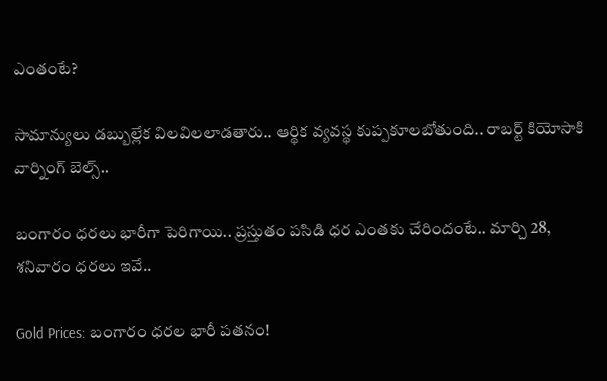ఎంతంటే?

సామాన్యులు డబ్బుల్లేక విలవిలలాడతారు.. ఆర్థిక వ్యవస్థ కుప్పకూలబోతుంది.. రాబర్ట్ కియోసాకి వార్నింగ్ బెల్స్..

బంగారం ధరలు భారీగా పెరిగాయి.. ప్రస్తుతం పసిడి ధర ఎంతకు చేరిందంటే.. మార్చి 28, శనివారం ధరలు ఇవే..

Gold Prices: బంగారం ధరల భారీ పతనం!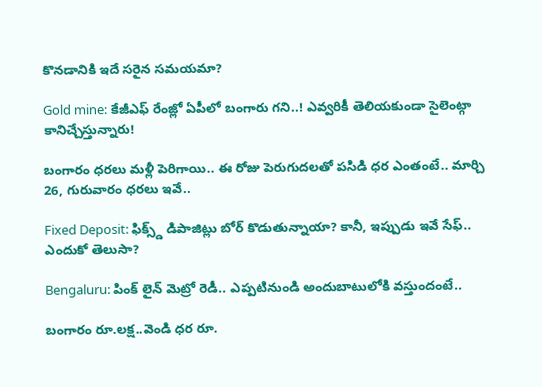కొనడానికి ఇదే సరైన సమయమా?

Gold mine: కేజీఎఫ్ రేంజ్లో ఏపీలో బంగారు గని..! ఎవ్వరికీ తెలియకుండా సైలెంట్గా కానిచ్చేస్తున్నారు!

బంగారం ధరలు మళ్లీ పెరిగాయి.. ఈ రోజు పెరుగుదలతో పసిడి ధర ఎంతంటే.. మార్చి 26, గురువారం ధరలు ఇవే..

Fixed Deposit: ఫిక్స్డ్ డిపాజిట్లు బోర్ కొడుతున్నాయా? కానీ, ఇప్పుడు ఇవే సేఫ్.. ఎందుకో తెలుసా?

Bengaluru: పింక్ లైన్ మెట్రో రెడీ.. ఎప్పటినుండి అందుబాటులోకి వస్తుందంటే..

బంగారం రూ.లక్ష..వెండి ధర రూ.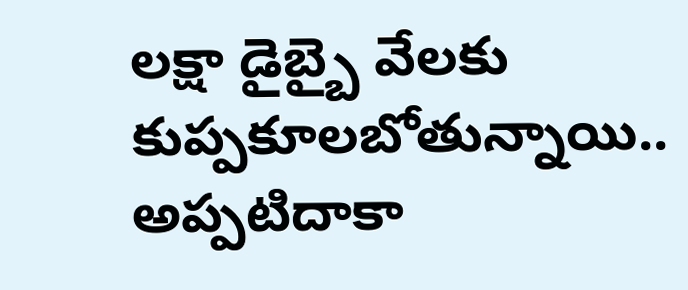లక్షా డైబ్బై వేలకు కుప్పకూలబోతున్నాయి.. అప్పటిదాకా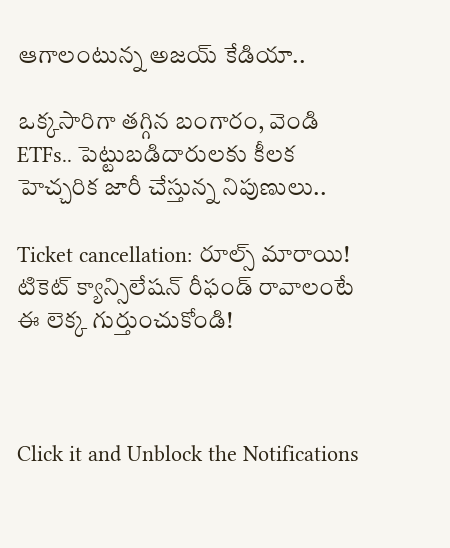ఆగాలంటున్న అజయ్ కేడియా..

ఒక్కసారిగా తగ్గిన బంగారం, వెండి ETFs.. పెట్టుబడిదారులకు కీలక హెచ్చరిక జారీ చేస్తున్న నిపుణులు..

Ticket cancellation: రూల్స్ మారాయి! టికెట్ క్యాన్సిలేషన్ రీఫండ్ రావాలంటే ఈ లెక్క గుర్తుంచుకోండి!



Click it and Unblock the Notifications